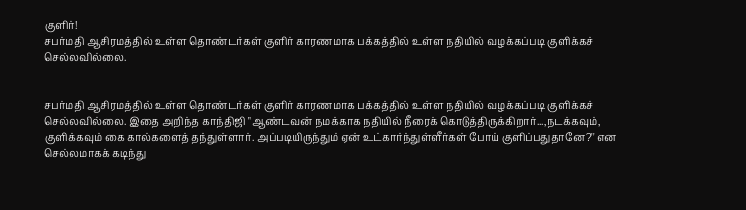குளிர்!
சபர்மதி ஆசிரமத்தில் உள்ள தொண்டர்கள் குளிர் காரணமாக பக்கத்தில் உள்ள நதியில் வழக்கப்படி குளிக்கச் செல்லவில்லை.


சபர்மதி ஆசிரமத்தில் உள்ள தொண்டர்கள் குளிர் காரணமாக பக்கத்தில் உள்ள நதியில் வழக்கப்படி குளிக்கச் செல்லவில்லை. இதை அறிந்த காந்திஜி "ஆண்டவன் நமக்காக நதியில் நீரைக் கொடுத்திருக்கிறார்...,நடக்கவும், குளிக்கவும் கை கால்களைத் தந்துள்ளார். அப்படியிருந்தும் ஏன் உட்கார்ந்துள்ளீர்கள் போய் குளிப்பதுதானே?'' என செல்லமாகக் கடிந்து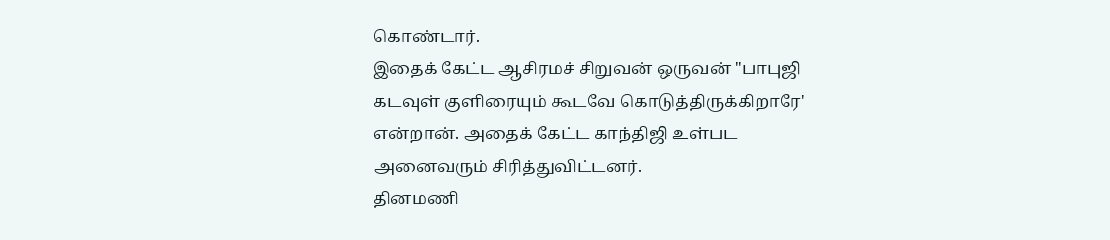கொண்டார்.
இதைக் கேட்ட ஆசிரமச் சிறுவன் ஒருவன் "பாபுஜி கடவுள் குளிரையும் கூடவே கொடுத்திருக்கிறாரே' என்றான். அதைக் கேட்ட காந்திஜி உள்பட அனைவரும் சிரித்துவிட்டனர்.
தினமணி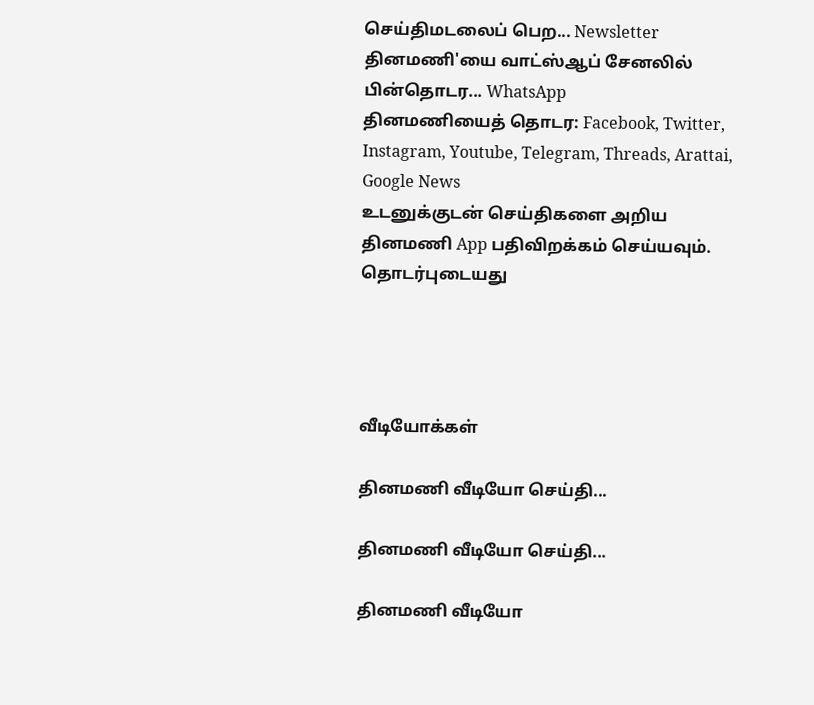செய்திமடலைப் பெற... Newsletter
தினமணி'யை வாட்ஸ்ஆப் சேனலில் பின்தொடர... WhatsApp
தினமணியைத் தொடர: Facebook, Twitter, Instagram, Youtube, Telegram, Threads, Arattai, Google News
உடனுக்குடன் செய்திகளை அறிய தினமணி App பதிவிறக்கம் செய்யவும்.
தொடர்புடையது




வீடியோக்கள்

தினமணி வீடியோ செய்தி...

தினமணி வீடியோ செய்தி...

தினமணி வீடியோ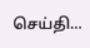செய்தி...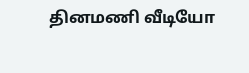தினமணி வீடியோ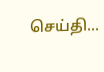செய்தி...